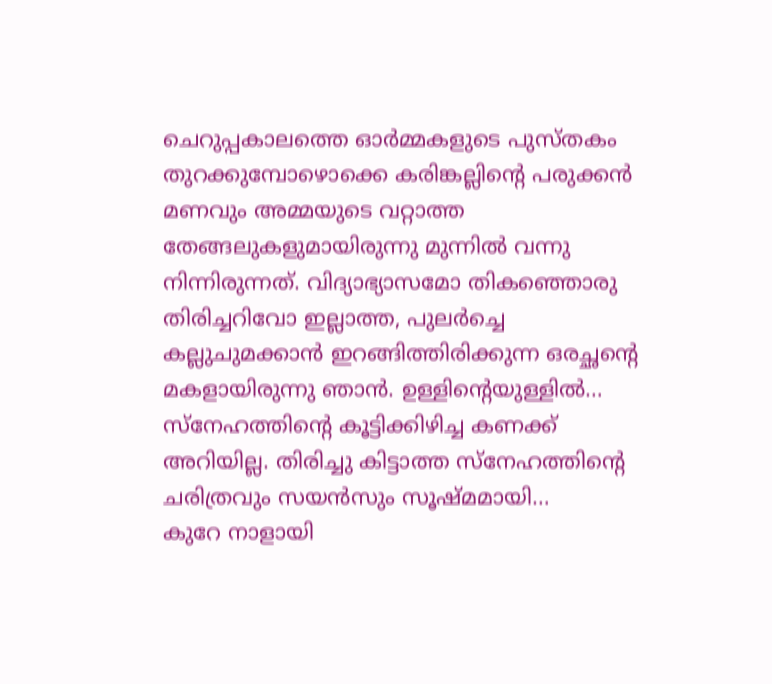ചെറുപ്പകാലത്തെ ഓർമ്മകളുടെ പുസ്തകം തുറക്കുമ്പോഴൊക്കെ കരിങ്കല്ലിന്റെ പരുക്കൻ മണവും അമ്മയുടെ വറ്റാത്ത തേങ്ങലുകളുമായിരുന്നു മുന്നിൽ വന്നു നിന്നിരുന്നത്. വിദ്യാഭ്യാസമോ തികഞ്ഞൊരു തിരിച്ചറിവോ ഇല്ലാത്ത, പുലർച്ചെ കല്ലുചുമക്കാൻ ഇറങ്ങിത്തിരിക്കുന്ന ഒരച്ഛന്റെ മകളായിരുന്നു ഞാൻ. ഉള്ളിന്റെയുള്ളിൽ…
സ്നേഹത്തിൻ്റെ കൂട്ടിക്കിഴിച്ച കണക്ക് അറിയില്ല. തിരിച്ചു കിട്ടാത്ത സ്നേഹത്തിൻ്റെ ചരിത്രവും സയൻസും സൂഷ്മമായി…
കുറേ നാളായി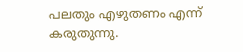പലതും എഴുതണം എന്ന് കരുതുന്നു.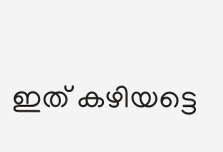ഇത് കഴിയട്ടെ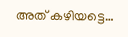അത് കഴിയട്ടെ…